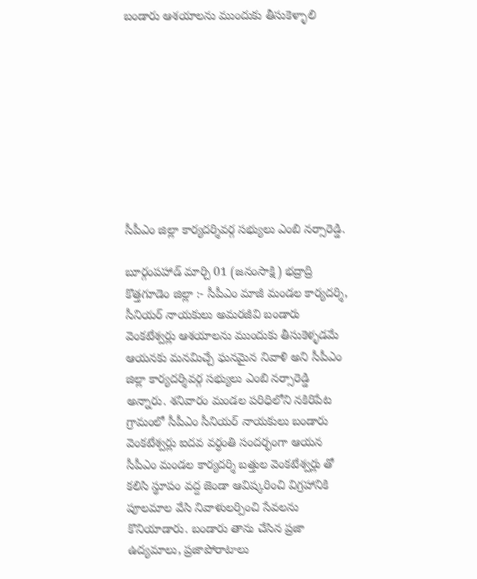బండారు ఆశయాలను ముందుకు తీసుకెళ్ళాలి









సీపీఎం జిల్లా కార్యదర్శివర్గ సభ్యులు ఎంబి నర్సారెడ్డి.

బూర్గంపహాడ్ మార్చి 01 (జనంసాక్షి) భద్రాద్రి కొత్తగూడెం జిల్లా :- సీపీఎం మాజీ మండల కార్యదర్శి, సీనియర్ నాయకులు అమరజీవి బండారు వెంకటేశ్వర్లు ఆశయాలను ముందుకు తీసుకెళ్ళడమే ఆయనకు మనమిచ్చే ఘనమైన నివాళి అని సీపీఎం జిల్లా కార్యదర్శివర్గ సభ్యులు ఎంబి నర్సారెడ్డి అన్నారు. శనివారం మండల పరిధిలోని నకిరిపేట గ్రామంలో సీపీఎం సీనియర్ నాయకులు బండారు వెంకటేశ్వర్లు ఐదవ వర్ధంతి సందర్భంగా ఆయన సీపీఎం మండల కార్యదర్శి బత్తుల వెంకటేశ్వర్లు తో కలిసి స్థూపం వద్ద జెండా ఆవిష్కరించి విగ్రహానికి పూలమాల వేసి నివాళులర్పించి సేవలను కొనియాడారు. బండారు తాను చేసిన ప్రజా ఉద్యమాలు, ప్రజాపోరాటాలు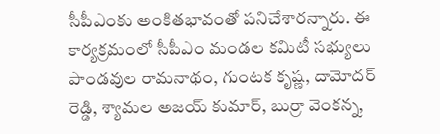సీపీఎంకు అంకితభావంతో పనిచేశారన్నారు. ఈ కార్యక్రమంలో సీపీఎం మండల కమిటీ సభ్యులు పాండవుల రామనాథం, గుంటక కృష్ణ, దామోదర్ రెడ్డి, శ్యామల అజయ్ కుమార్, బుర్రా వెంకన్న,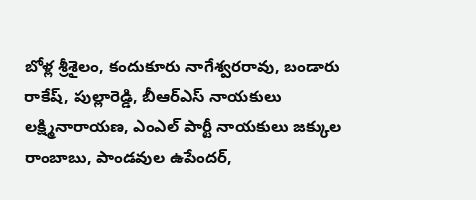బోళ్ల శ్రీశైలం, కందుకూరు నాగేశ్వరరావు, బండారు రాకేష్, పుల్లారెడ్డి, బీఆర్ఎస్ నాయకులు లక్ష్మినారాయణ, ఎంఎల్ పార్టీ నాయకులు జక్కుల రాంబాబు, పాండవుల ఉపేందర్,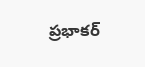ప్రభాకర్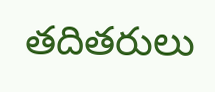తదితరులు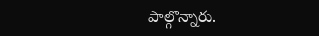పాల్గొన్నారు.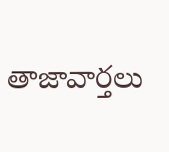తాజావార్తలు